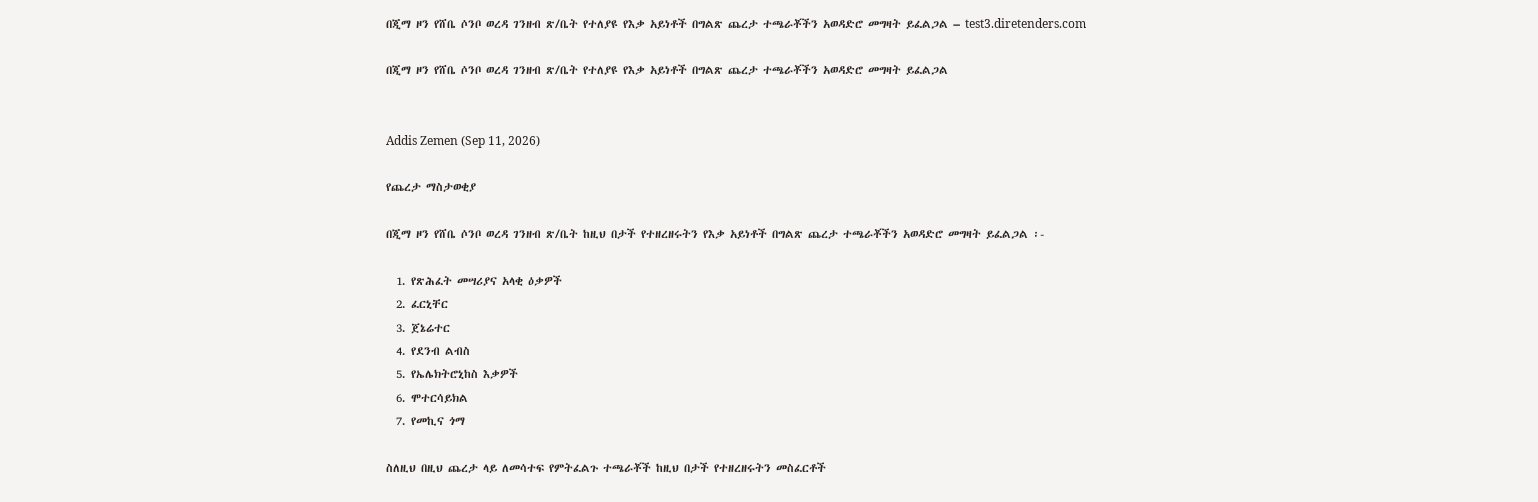በጂማ ዞን የሸቤ ሶንቦ ወረዳ ገንዘብ ጽ/ቤት የተለያዩ የእቃ አይነቶች በግልጽ ጨረታ ተጫራቾችን አወዳድሮ መግዛት ይፈልጋል – test3.diretenders.com

በጂማ ዞን የሸቤ ሶንቦ ወረዳ ገንዘብ ጽ/ቤት የተለያዩ የእቃ አይነቶች በግልጽ ጨረታ ተጫራቾችን አወዳድሮ መግዛት ይፈልጋል


Addis Zemen (Sep 11, 2026)

የጨረታ ማስታወቂያ

በጂማ ዞን የሸቤ ሶንቦ ወረዳ ገንዘብ ጽ/ቤት ከዚህ በታች የተዘረዘሩትን የእቃ አይነቶች በግልጽ ጨረታ ተጫራቾችን አወዳድሮ መግዛት ይፈልጋል ፡-

  1. የጽሕፈት መሣሪያና አላቂ ዕቃዎች
  2. ፈርኒቸር
  3. ጀኔሬተር
  4. የደንብ ልብስ
  5. የኤሌክትሮኒከስ እቃዎች
  6. ሞተርሳይክል
  7. የመኪና ጎማ

ስለዚህ በዚህ ጨረታ ላይ ለመሳተፍ የምትፈልጉ ተጫራቾች ከዚህ በታች የተዘረዘሩትን መስፈርቶች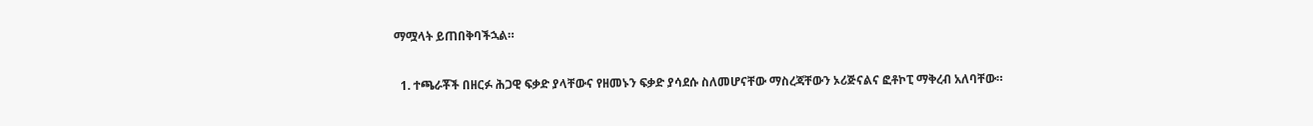ማሟላት ይጠበቅባችኋል።

  1. ተጫራቾች በዘርፉ ሕጋዊ ፍቃድ ያላቸውና የዘመኑን ፍቃድ ያሳደሱ ስለመሆናቸው ማስረጃቸውን ኦሪጅናልና ፎቶኮፒ ማቅረብ አለባቸው።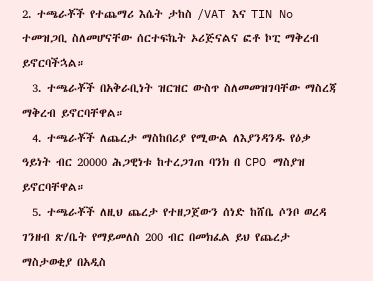2. ተጫራቾች የተጨማሪ እሴት ታከስ /VAT እና TIN No ተመዝጋቢ ስለመሆናቸው ሰርተፍኬት ኦሪጅናልና ፎቶ ኮፒ ማቅረብ ይኖርባችኋል።
  3. ተጫራቾች በአቅራቢነት ዝርዝር ውስጥ ስለመመዝገባቸው ማስረጃ ማቅረብ ይኖርባቸዋል።
  4. ተጫራቾች ለጨረታ ማስከበሪያ የሚውል ለእያንዳንዱ የዕቃ ዓይነት ብር 20000 ሕጋዊነቱ ከተረጋገጠ ባንክ በ CPO ማስያዝ ይኖርባቸዋል።
  5. ተጫራቾች ለዚህ ጨረታ የተዘጋጀውን ሰነድ ከሸቤ ሶንቦ ወረዳ ገንዘብ ጽ/ቤት የማይመለስ 200 ብር በመክፈል ይህ የጨረታ ማስታወቂያ በአዲስ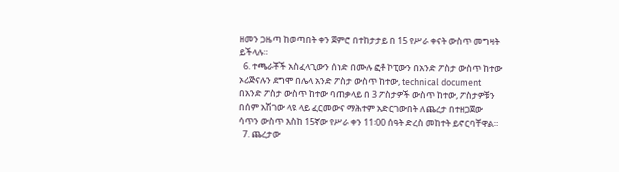ዘመን ጋዜጣ ከወጣበት ቀን ጀምሮ በተከታታይ በ 15 የሥራ ቀናት ውስጥ መግዛት ይችላሉ።
  6. ተጫራቾች አስፈላጊውን ሰነድ በሙሉ ፎቶ ኮፒውን በአንድ ፖስታ ውስጥ ከተው ኦሪጅናሉን ደግሞ በሌላ አንድ ፖስታ ውስጥ ከተው, technical document በአንድ ፖስታ ውስጥ ከተው ባጠቃላይ በ 3 ፖስታዎች ውስጥ ከተው, ፖስታዎቹን በሰም አሽገው ላዩ ላይ ፈርመውና ማሕተም አድርገውበት ለጨረታ በተዘጋጀው ሳጥን ውስጥ እስከ 15ኛው የሥራ ቀን 11፡00 ሰዓት ድረስ መከተት ይኖርባቸዋል።
  7. ጨረታው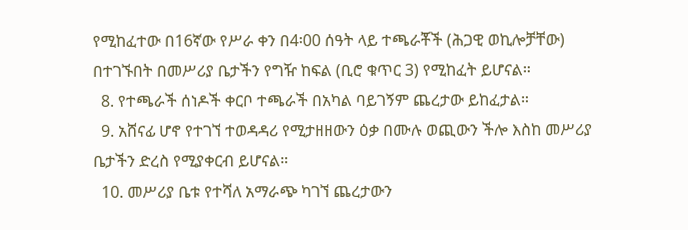የሚከፈተው በ16ኛው የሥራ ቀን በ4፡00 ሰዓት ላይ ተጫራቾች (ሕጋዊ ወኪሎቻቸው) በተገኙበት በመሥሪያ ቤታችን የግዥ ከፍል (ቢሮ ቁጥር 3) የሚከፈት ይሆናል።
  8. የተጫራች ሰነዶች ቀርቦ ተጫራች በአካል ባይገኝም ጨረታው ይከፈታል።
  9. አሸናፊ ሆኖ የተገኘ ተወዳዳሪ የሚታዘዘውን ዕቃ በሙሉ ወጪውን ችሎ እስከ መሥሪያ ቤታችን ድረስ የሚያቀርብ ይሆናል።
  10. መሥሪያ ቤቱ የተሻለ አማራጭ ካገኘ ጨረታውን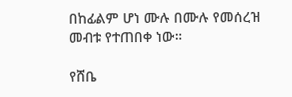በከፊልም ሆነ ሙሉ በሙሉ የመሰረዝ መብቱ የተጠበቀ ነው።

የሸቤ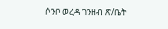ሶንቦ ወረዳ ገንዘብ ጽ/ቤት